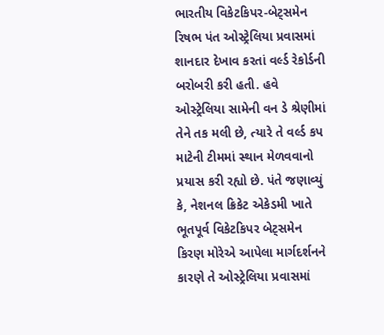ભારતીય વિકેટકિપર-બેટ્સમેન રિષભ પંત ઓસ્ટ્રેલિયા પ્રવાસમાં શાનદાર દેખાવ કરતાં વર્લ્ડ રેકોર્ડની બરોબરી કરી હતી. હવે ઓસ્ટ્રેલિયા સામેની વન ડે શ્રેણીમાં તેને તક મલી છે, ત્યારે તે વર્લ્ડ કપ માટેની ટીમમાં સ્થાન મેળવવાનો પ્રયાસ કરી રહ્યો છે. પંતે જણાવ્યું કે, નેશનલ ક્રિકેટ એકેડમી ખાતે ભૂતપૂર્વ વિકેટકિપર બેટ્સમેન કિરણ મોરેએ આપેલા માર્ગદર્શનને કારણે તે ઓસ્ટ્રેલિયા પ્રવાસમાં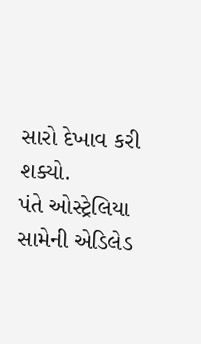સારો દેખાવ કરી શક્યો.
પંતે ઓસ્ટ્રેલિયા સામેની એડિલેડ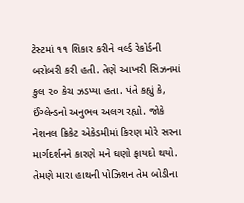ટેસ્ટમાં ૧૧ શિકાર કરીને વર્લ્ડ રેકોર્ડની બરોબરી કરી હતી. તેણે આખરી સિઝનમાં કુલ ૨૦ કેચ ઝડપ્યા હતા. પંતે કહ્યું કે, ઈંગ્લેન્ડનો અનુભવ અલગ રહ્યો. જોકે નેશનલ ક્રિકેટ એકેડમીમાં કિરણ મોરે સરના માર્ગદર્શનને કારણે મને ઘણો ફાયદો થયો. તેમણે મારા હાથની પોઝિશન તેમ બોડીના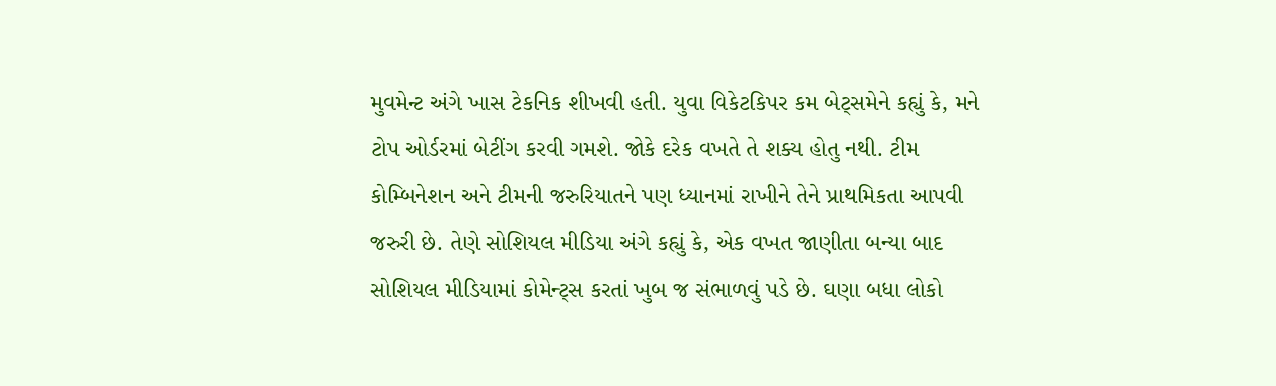મુવમેન્ટ અંગે ખાસ ટેકનિક શીખવી હતી. યુવા વિકેટકિપર કમ બેટ્સમેને કહ્યું કે, મને ટોપ ઓર્ડરમાં બેટીંગ કરવી ગમશે. જોકે દરેક વખતે તે શક્ય હોતુ નથી. ટીમ કોમ્બિનેશન અને ટીમની જરુરિયાતને પણ ધ્યાનમાં રાખીને તેને પ્રાથમિકતા આપવી જરુરી છે. તેણે સોશિયલ મીડિયા અંગે કહ્યું કે, એક વખત જાણીતા બન્યા બાદ સોશિયલ મીડિયામાં કોમેન્ટ્સ કરતાં ખુબ જ સંભાળવું પડે છે. ઘણા બધા લોકો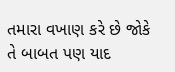તમારા વખાણ કરે છે જોકે તે બાબત પણ યાદ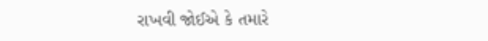રાખવી જોઈએ કે તમારે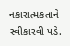નકારાત્મકતાને સ્વીકારવી પડે.